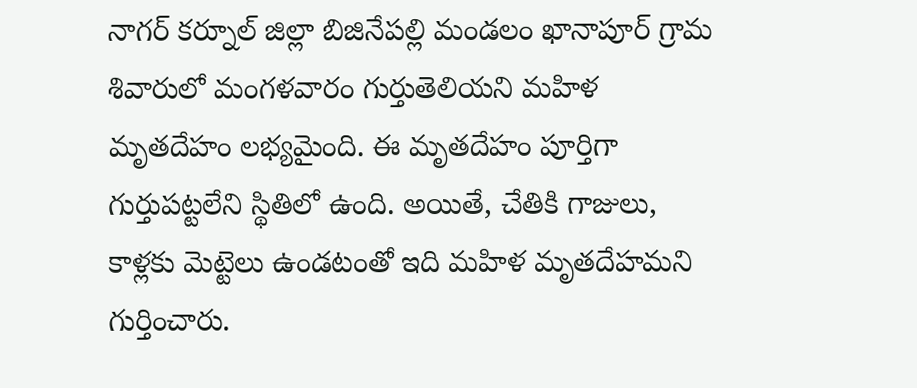నాగర్ కర్నూల్ జిల్లా బిజినేపల్లి మండలం ఖానాపూర్ గ్రామ శివారులో మంగళవారం గుర్తుతెలియని మహిళ మృతదేహం లభ్యమైంది. ఈ మృతదేహం పూర్తిగా గుర్తుపట్టలేని స్థితిలో ఉంది. అయితే, చేతికి గాజులు, కాళ్లకు మెట్టెలు ఉండటంతో ఇది మహిళ మృతదేహమని గుర్తించారు.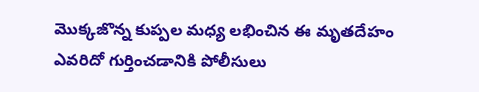మొక్కజొన్న కుప్పల మధ్య లభించిన ఈ మృతదేహం ఎవరిదో గుర్తించడానికి పోలీసులు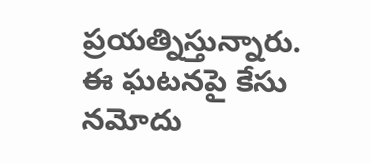ప్రయత్నిస్తున్నారు. ఈ ఘటనపై కేసు నమోదు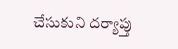చేసుకుని దర్యాప్తు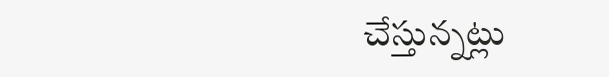చేస్తున్నట్లు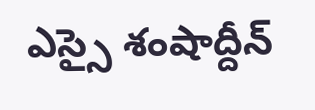ఎస్సై శంషాద్దీన్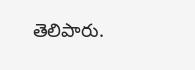తెలిపారు.